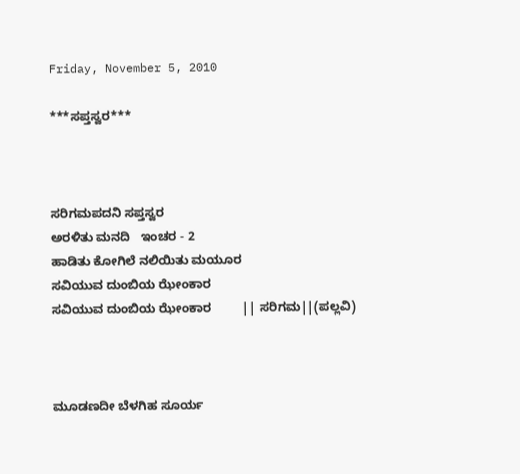Friday, November 5, 2010

***ಸಪ್ತಸ್ವರ***



ಸರಿಗಮಪದನಿ ಸಪ್ತಸ್ವರ
ಅರಳಿತು ಮನದಿ   ಇಂಚರ - 2
ಹಾಡಿತು ಕೋಗಿಲೆ ನಲಿಯಿತು ಮಯೂರ
ಸವಿಯುವ ದುಂಬಿಯ ಝೇಂಕಾರ
ಸವಿಯುವ ದುಂಬಿಯ ಝೇಂಕಾರ         || ಸರಿಗಮ||(ಪಲ್ಲವಿ)



ಮೂಡಣದೀ ಬೆಳಗಿಹ ಸೂರ್ಯ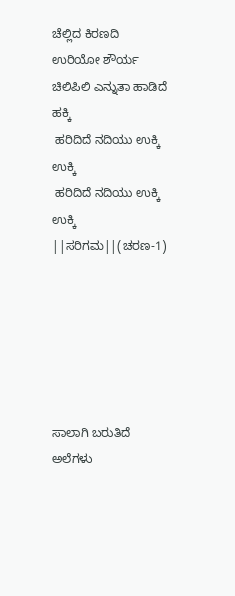ಚೆಲ್ಲಿದ ಕಿರಣದಿ ಉರಿಯೋ ಶೌರ್ಯ
ಚಿಲಿಪಿಲಿ ಎನ್ನುತಾ ಹಾಡಿದೆ ಹಕ್ಕಿ
 ಹರಿದಿದೆ ನದಿಯು ಉಕ್ಕಿ ಉಕ್ಕಿ
 ಹರಿದಿದೆ ನದಿಯು ಉಕ್ಕಿ ಉಕ್ಕಿ           ||ಸರಿಗಮ||(ಚರಣ-1)






ಸಾಲಾಗಿ ಬರುತಿದೆ ಅಲೆಗಳು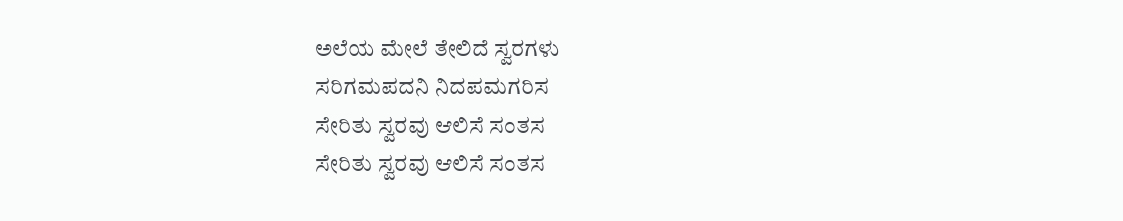ಅಲೆಯ ಮೇಲೆ ತೇಲಿದೆ ಸ್ವರಗಳು
ಸರಿಗಮಪದನಿ ನಿದಪಮಗರಿಸ
ಸೇರಿತು ಸ್ವರವು ಆಲಿಸೆ ಸಂತಸ
ಸೇರಿತು ಸ್ವರವು ಆಲಿಸೆ ಸಂತಸ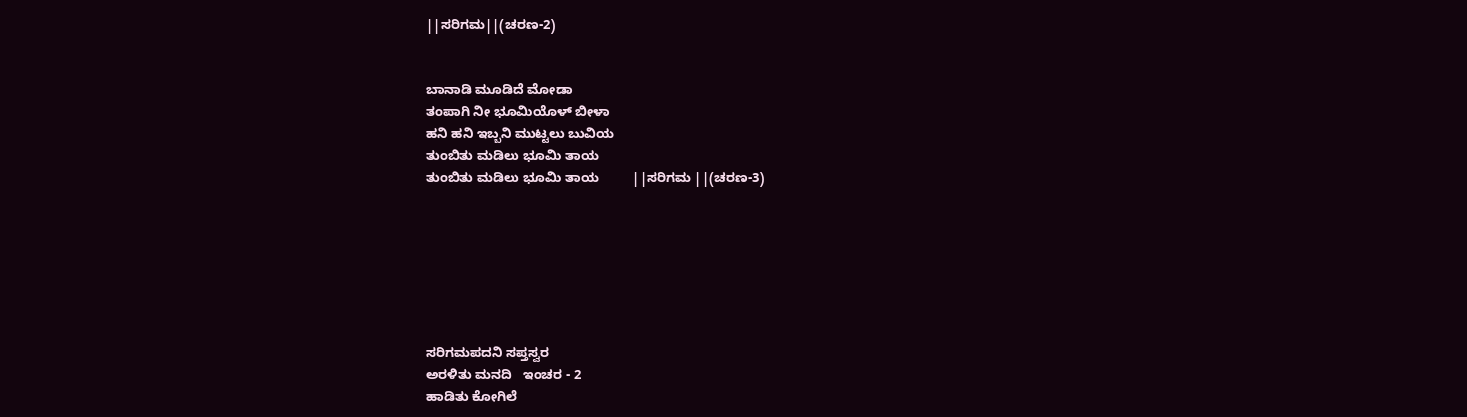||ಸರಿಗಮ||(ಚರಣ-2)


ಬಾನಾಡಿ ಮೂಡಿದೆ ಮೋಡಾ
ತಂಪಾಗಿ ನೀ ಭೂಮಿಯೊಳ್ ಬೀಳಾ
ಹನಿ ಹನಿ ಇಬ್ಬನಿ ಮುಟ್ಟಲು ಬುವಿಯ
ತುಂಬಿತು ಮಡಿಲು ಭೂಮಿ ತಾಯ
ತುಂಬಿತು ಮಡಿಲು ಭೂಮಿ ತಾಯ         ||ಸರಿಗಮ ||(ಚರಣ-3)







ಸರಿಗಮಪದನಿ ಸಪ್ತಸ್ವರ
ಅರಳಿತು ಮನದಿ   ಇಂಚರ - 2
ಹಾಡಿತು ಕೋಗಿಲೆ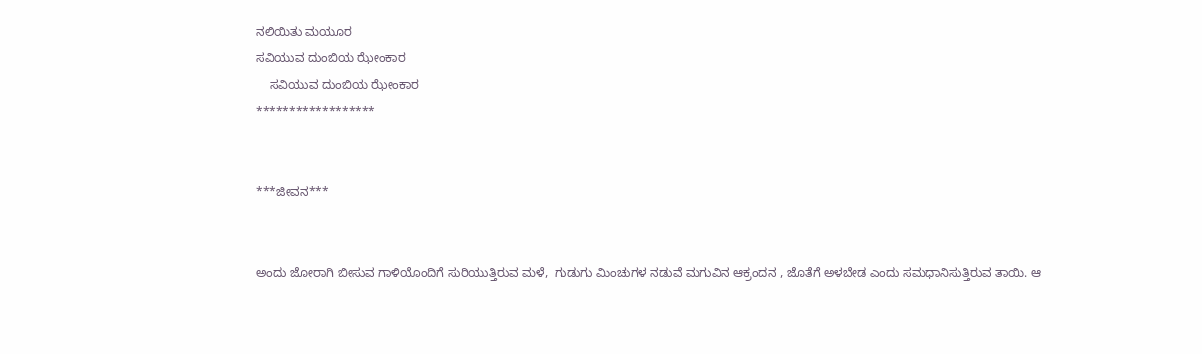ನಲಿಯಿತು ಮಯೂರ
ಸವಿಯುವ ದುಂಬಿಯ ಝೇಂಕಾರ
    ಸವಿಯುವ ದುಂಬಿಯ ಝೇಂಕಾರ
******************


***ಜೀವನ***


ಅಂದು ಜೋರಾಗಿ ಬೀಸುವ ಗಾಳಿಯೊಂದಿಗೆ ಸುರಿಯುತ್ತಿರುವ ಮಳೆ,  ಗುಡುಗು ಮಿಂಚುಗಳ ನಡುವೆ ಮಗುವಿನ ಆಕ್ರಂದನ , ಜೊತೆಗೆ ಅಳಬೇಡ ಎಂದು ಸಮಧಾನಿಸುತ್ತಿರುವ ತಾಯಿ. ಆ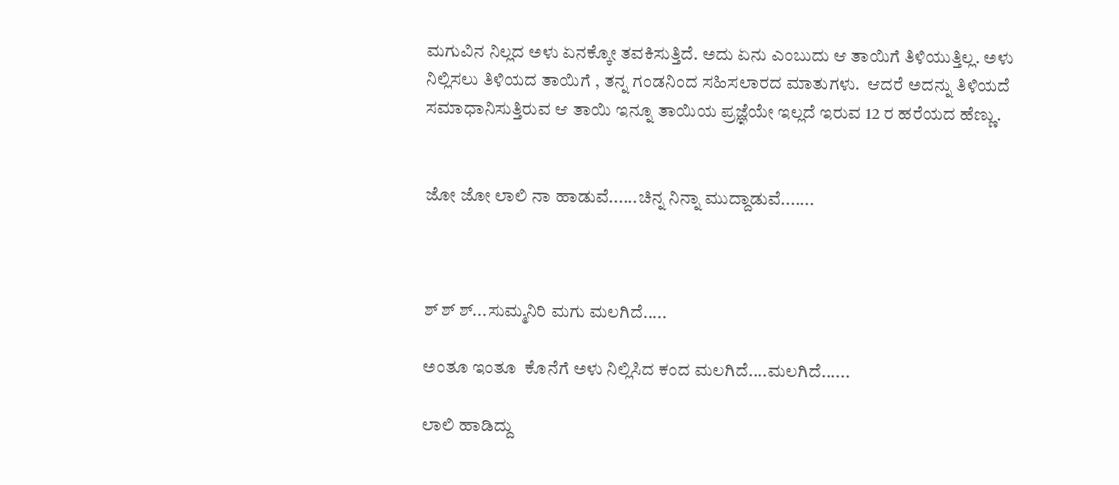ಮಗುವಿನ ನಿಲ್ಲದ ಅಳು ಏನಕ್ಕೋ ತವಕಿಸುತ್ತಿದೆ. ಅದು ಏನು ಎಂಬುದು ಆ ತಾಯಿಗೆ ತಿಳಿಯುತ್ತಿಲ್ಲ. ಅಳು ನಿಲ್ಲಿಸಲು ತಿಳಿಯದ ತಾಯಿಗೆ , ತನ್ನ ಗಂಡನಿಂದ ಸಹಿಸಲಾರದ ಮಾತುಗಳು.  ಆದರೆ ಅದನ್ನು ತಿಳಿಯದೆ ಸಮಾಧಾನಿಸುತ್ತಿರುವ ಆ ತಾಯಿ ಇನ್ನೂ ತಾಯಿಯ ಪ್ರಜ್ಞೆಯೇ ಇಲ್ಲದೆ ಇರುವ 12 ರ ಹರೆಯದ ಹೆಣ್ಣು.


ಜೋ ಜೋ ಲಾಲಿ ನಾ ಹಾಡುವೆ......ಚಿನ್ನ ನಿನ್ನಾ ಮುದ್ದಾಡುವೆ.......



ಶ್ ಶ್ ಶ್...ಸುಮ್ಮನಿರಿ ಮಗು ಮಲಗಿದೆ.....

ಅಂತೂ ಇಂತೂ  ಕೊನೆಗೆ ಅಳು ನಿಲ್ಲಿಸಿದ ಕಂದ ಮಲಗಿದೆ....ಮಲಗಿದೆ......

ಲಾಲಿ ಹಾಡಿದ್ದು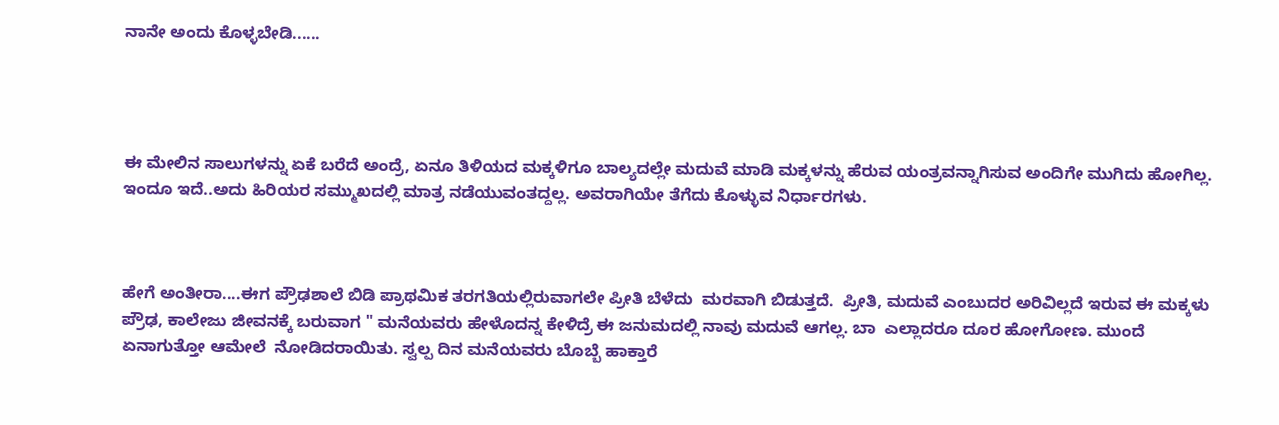ನಾನೇ ಅಂದು ಕೊಳ್ಳಬೇಡಿ......




ಈ ಮೇಲಿನ ಸಾಲುಗಳನ್ನು ಏಕೆ ಬರೆದೆ ಅಂದ್ರೆ, ಏನೂ ತಿಳಿಯದ ಮಕ್ಕಳಿಗೂ ಬಾಲ್ಯದಲ್ಲೇ ಮದುವೆ ಮಾಡಿ ಮಕ್ಕಳನ್ನು ಹೆರುವ ಯಂತ್ರವನ್ನಾಗಿಸುವ ಅಂದಿಗೇ ಮುಗಿದು ಹೋಗಿಲ್ಲ. ಇಂದೂ ಇದೆ..ಅದು ಹಿರಿಯರ ಸಮ್ಮುಖದಲ್ಲಿ ಮಾತ್ರ ನಡೆಯುವಂತದ್ದಲ್ಲ. ಅವರಾಗಿಯೇ ತೆಗೆದು ಕೊಳ್ಳುವ ನಿರ್ಧಾರಗಳು.



ಹೇಗೆ ಅಂತೀರಾ....ಈಗ ಪ್ರೌಢಶಾಲೆ ಬಿಡಿ ಪ್ರಾಥಮಿಕ ತರಗತಿಯಲ್ಲಿರುವಾಗಲೇ ಪ್ರೀತಿ ಬೆಳೆದು  ಮರವಾಗಿ ಬಿಡುತ್ತದೆ.  ಪ್ರೀತಿ, ಮದುವೆ ಎಂಬುದರ ಅರಿವಿಲ್ಲದೆ ಇರುವ ಈ ಮಕ್ಕಳು ಪ್ರೌಢ, ಕಾಲೇಜು ಜೀವನಕ್ಕೆ ಬರುವಾಗ " ಮನೆಯವರು ಹೇಳೊದನ್ನ ಕೇಳಿದ್ರೆ ಈ ಜನುಮದಲ್ಲಿ ನಾವು ಮದುವೆ ಆಗಲ್ಲ. ಬಾ  ಎಲ್ಲಾದರೂ ದೂರ ಹೋಗೋಣ. ಮುಂದೆ ಏನಾಗುತ್ತೋ ಆಮೇಲೆ  ನೋಡಿದರಾಯಿತು. ಸ್ವಲ್ಪ ದಿನ ಮನೆಯವರು ಬೊಬ್ಬೆ ಹಾಕ್ತಾರೆ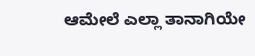ಆಮೇಲೆ ಎಲ್ಲಾ ತಾನಾಗಿಯೇ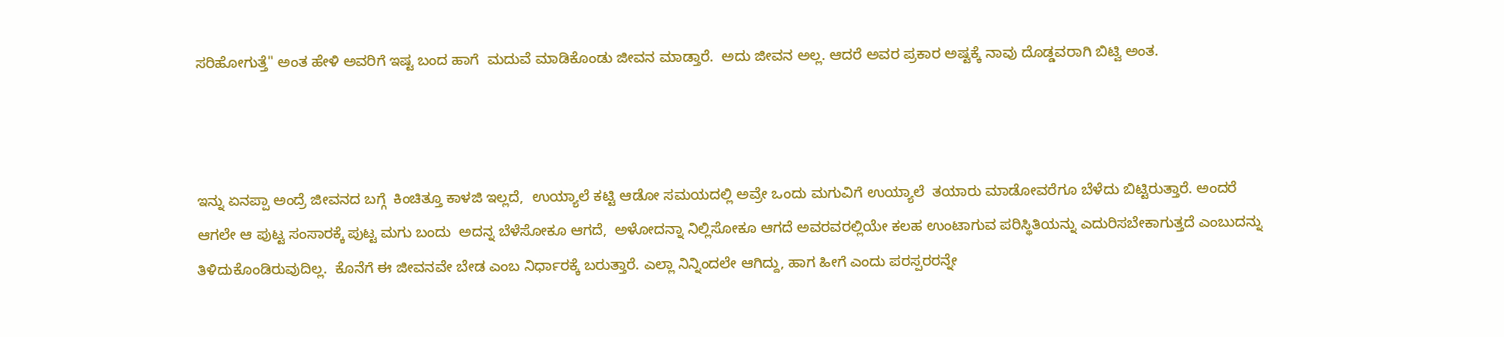ಸರಿಹೋಗುತ್ತೆ" ಅಂತ ಹೇಳಿ ಅವರಿಗೆ ಇಷ್ಟ ಬಂದ ಹಾಗೆ  ಮದುವೆ ಮಾಡಿಕೊಂಡು ಜೀವನ ಮಾಡ್ತಾರೆ.  ಅದು ಜೀವನ ಅಲ್ಲ. ಆದರೆ ಅವರ ಪ್ರಕಾರ ಅಷ್ಟಕ್ಕೆ ನಾವು ದೊಡ್ಡವರಾಗಿ ಬಿಟ್ವಿ ಅಂತ.



ಇನ್ನು ಏನಪ್ಪಾ ಅಂದ್ರೆ ಜೀವನದ ಬಗ್ಗೆ  ಕಿಂಚಿತ್ತೂ ಕಾಳಜಿ ಇಲ್ಲದೆ,  ಉಯ್ಯಾಲೆ ಕಟ್ಟಿ ಆಡೋ ಸಮಯದಲ್ಲಿ ಅವ್ರೇ ಒಂದು ಮಗುವಿಗೆ ಉಯ್ಯಾಲೆ  ತಯಾರು ಮಾಡೋವರೆಗೂ ಬೆಳೆದು ಬಿಟ್ಟಿರುತ್ತಾರೆ. ಅಂದರೆ ಆಗಲೇ ಆ ಪುಟ್ಟ ಸಂಸಾರಕ್ಕೆ ಪುಟ್ಟ ಮಗು ಬಂದು  ಅದನ್ನ ಬೆಳೆಸೋಕೂ ಆಗದೆ,  ಅಳೋದನ್ನಾ ನಿಲ್ಲಿಸೋಕೂ ಆಗದೆ ಅವರವರಲ್ಲಿಯೇ ಕಲಹ ಉಂಟಾಗುವ ಪರಿಸ್ಥಿತಿಯನ್ನು ಎದುರಿಸಬೇಕಾಗುತ್ತದೆ ಎಂಬುದನ್ನು ತಿಳಿದುಕೊಂಡಿರುವುದಿಲ್ಲ.  ಕೊನೆಗೆ ಈ ಜೀವನವೇ ಬೇಡ ಎಂಬ ನಿರ್ಧಾರಕ್ಕೆ ಬರುತ್ತಾರೆ. ಎಲ್ಲಾ ನಿನ್ನಿಂದಲೇ ಆಗಿದ್ದು, ಹಾಗ ಹೀಗೆ ಎಂದು ಪರಸ್ಪರರನ್ನೇ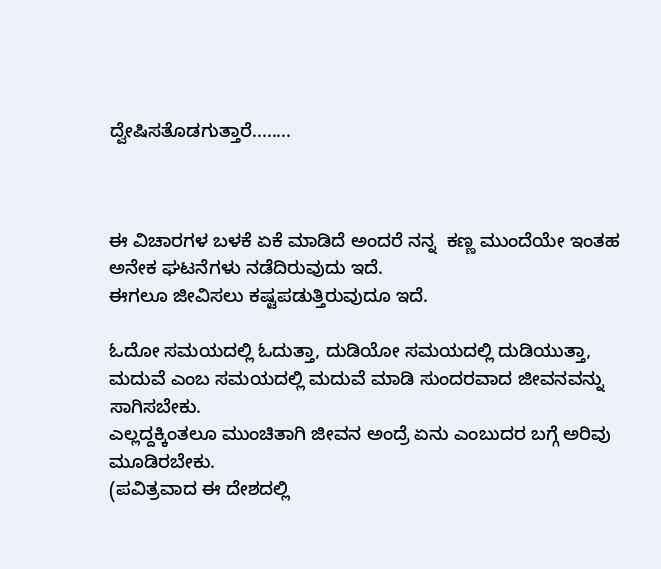ದ್ವೇಷಿಸತೊಡಗುತ್ತಾರೆ........



ಈ ವಿಚಾರಗಳ ಬಳಕೆ ಏಕೆ ಮಾಡಿದೆ ಅಂದರೆ ನನ್ನ  ಕಣ್ಣ ಮುಂದೆಯೇ ಇಂತಹ ಅನೇಕ ಘಟನೆಗಳು ನಡೆದಿರುವುದು ಇದೆ.
ಈಗಲೂ ಜೀವಿಸಲು ಕಷ್ಟಪಡುತ್ತಿರುವುದೂ ಇದೆ.

ಓದೋ ಸಮಯದಲ್ಲಿ ಓದುತ್ತಾ, ದುಡಿಯೋ ಸಮಯದಲ್ಲಿ ದುಡಿಯುತ್ತಾ, ಮದುವೆ ಎಂಬ ಸಮಯದಲ್ಲಿ ಮದುವೆ ಮಾಡಿ ಸುಂದರವಾದ ಜೀವನವನ್ನು ಸಾಗಿಸಬೇಕು.
ಎಲ್ಲದ್ದಕ್ಕಿಂತಲೂ ಮುಂಚಿತಾಗಿ ಜೀವನ ಅಂದ್ರೆ ಏನು ಎಂಬುದರ ಬಗ್ಗೆ ಅರಿವು ಮೂಡಿರಬೇಕು.
(ಪವಿತ್ರವಾದ ಈ ದೇಶದಲ್ಲಿ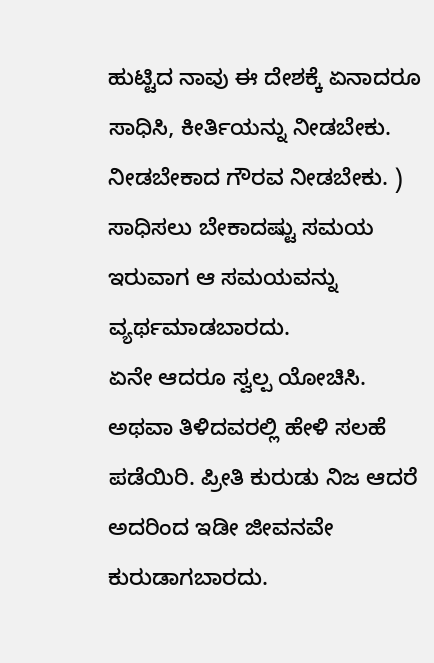ಹುಟ್ಟಿದ ನಾವು ಈ ದೇಶಕ್ಕೆ ಏನಾದರೂ ಸಾಧಿಸಿ, ಕೀರ್ತಿಯನ್ನು ನೀಡಬೇಕು. ನೀಡಬೇಕಾದ ಗೌರವ ನೀಡಬೇಕು. )
ಸಾಧಿಸಲು ಬೇಕಾದಷ್ಟು ಸಮಯ ಇರುವಾಗ ಆ ಸಮಯವನ್ನು ವ್ಯರ್ಥಮಾಡಬಾರದು.
ಏನೇ ಆದರೂ ಸ್ವಲ್ಪ ಯೋಚಿಸಿ. ಅಥವಾ ತಿಳಿದವರಲ್ಲಿ ಹೇಳಿ ಸಲಹೆ ಪಡೆಯಿರಿ. ಪ್ರೀತಿ ಕುರುಡು ನಿಜ ಆದರೆ ಅದರಿಂದ ಇಡೀ ಜೀವನವೇ ಕುರುಡಾಗಬಾರದು.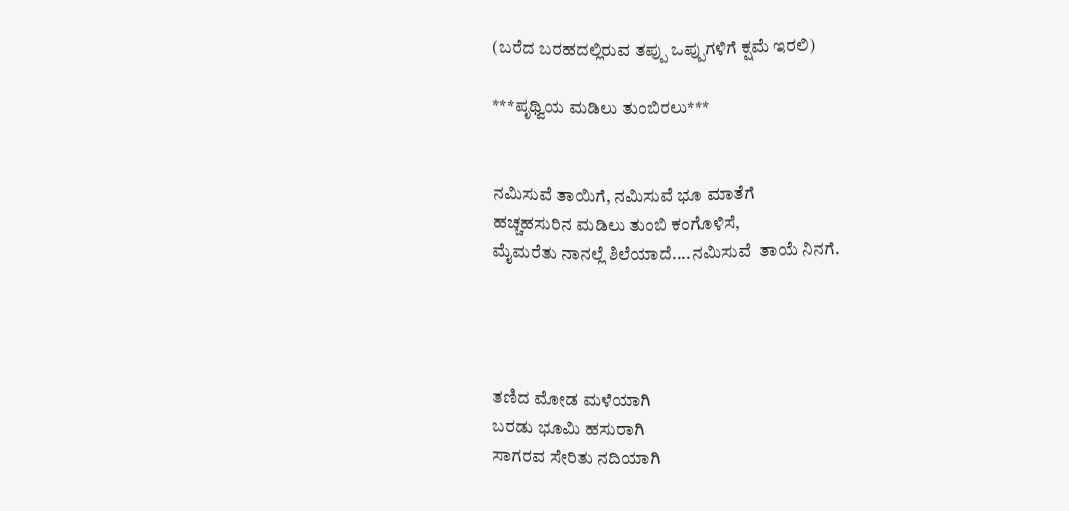(ಬರೆದ ಬರಹದಲ್ಲಿರುವ ತಪ್ಪು ಒಪ್ಪುಗಳಿಗೆ ಕ್ಷಮೆ ಇರಲಿ)

***ಪೃಥ್ವಿಯ ಮಡಿಲು ತುಂಬಿರಲು***


ನಮಿಸುವೆ ತಾಯಿಗೆ, ನಮಿಸುವೆ ಭೂ ಮಾತೆಗೆ
ಹಚ್ಚಹಸುರಿನ ಮಡಿಲು ತುಂಬಿ ಕಂಗೊಳಿಸೆ,
ಮೈಮರೆತು ನಾನಲ್ಲೆ ಶಿಲೆಯಾದೆ....ನಮಿಸುವೆ  ತಾಯೆ ನಿನಗೆ.




ತಣಿದ ಮೋಡ ಮಳೆಯಾಗಿ
ಬರಡು ಭೂಮಿ ಹಸುರಾಗಿ
ಸಾಗರವ ಸೇರಿತು ನದಿಯಾಗಿ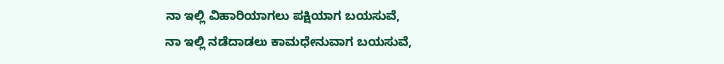ನಾ ಇಲ್ಲಿ ವಿಹಾರಿಯಾಗಲು ಪಕ್ಷಿಯಾಗ ಬಯಸುವೆ,
ನಾ ಇಲ್ಲಿ ನಡೆದಾಡಲು ಕಾಮಧೇನುವಾಗ ಬಯಸುವೆ,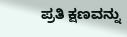ಪ್ರತಿ ಕ್ಷಣವನ್ನು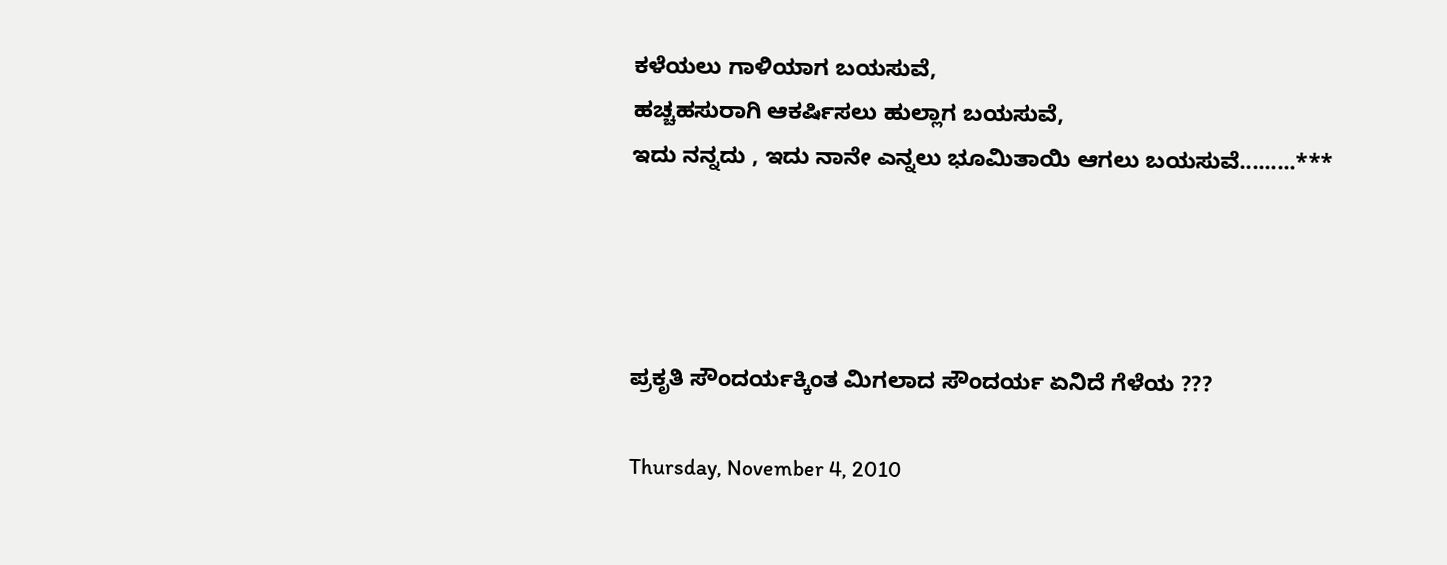ಕಳೆಯಲು ಗಾಳಿಯಾಗ ಬಯಸುವೆ,
ಹಚ್ಚಹಸುರಾಗಿ ಆಕರ್ಷಿಸಲು ಹುಲ್ಲಾಗ ಬಯಸುವೆ,
ಇದು ನನ್ನದು , ಇದು ನಾನೇ ಎನ್ನಲು ಭೂಮಿತಾಯಿ ಆಗಲು ಬಯಸುವೆ.........***




ಪ್ರಕೃತಿ ಸೌಂದರ್ಯಕ್ಕಿಂತ ಮಿಗಲಾದ ಸೌಂದರ್ಯ ಏನಿದೆ ಗೆಳೆಯ ???

Thursday, November 4, 2010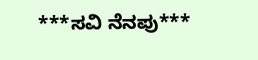***ಸವಿ ನೆನಪು***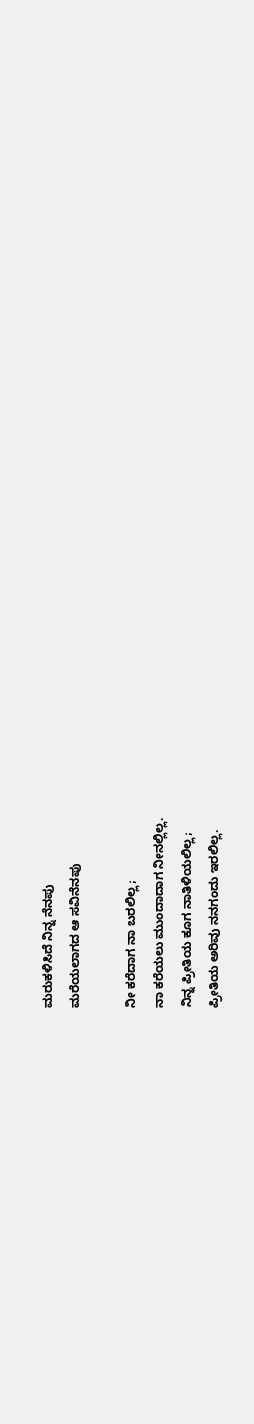ಮರುಕಳಿಸಿದೆ ನಿನ್ನ ನೆನಪು
ಮರೆಯಲಾಗದ ಆ ಸವಿನೆನಪು

ನೀ ಕರೆದಾಗ ನಾ ಬರಲಿಲ್ಲ;
ನಾ ಕರೆಯಲು ಮುಂದಾದಾಗ ನೀನಲ್ಲಿಲ್ಲ.
ನಿನ್ನ ಪ್ರೀತಿಯ ಕೂಗ ನಾತಿಳಿಯಲಿಲ್ಲ;
ಪ್ರೀತಿಯ ಅರಿವು ನನಗಂದು ಇರಲಿಲ್ಲ.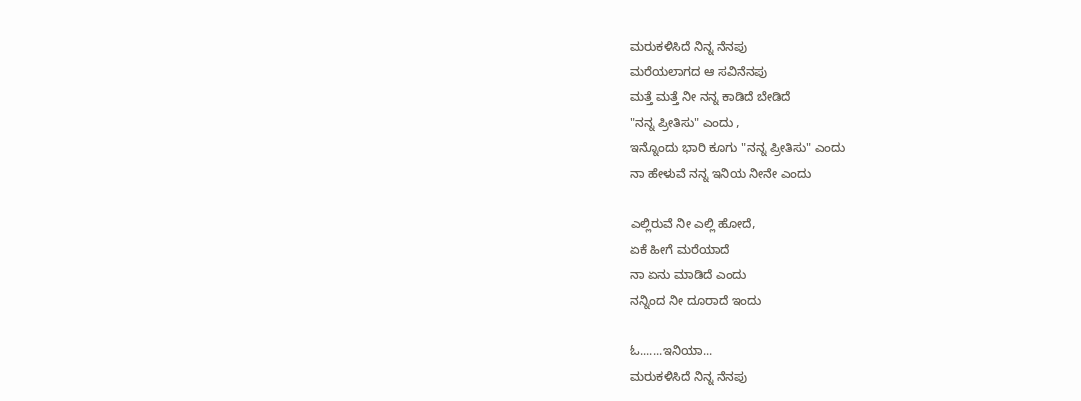ಮರುಕಳಿಸಿದೆ ನಿನ್ನ ನೆನಪು
ಮರೆಯಲಾಗದ ಆ ಸವಿನೆನಪು
ಮತ್ತೆ ಮತ್ತೆ ನೀ ನನ್ನ ಕಾಡಿದೆ ಬೇಡಿದೆ
"ನನ್ನ ಪ್ರೀತಿಸು" ಎಂದು ,
ಇನ್ನೊಂದು ಭಾರಿ ಕೂಗು "ನನ್ನ ಪ್ರೀತಿಸು" ಎಂದು
ನಾ ಹೇಳುವೆ ನನ್ನ ಇನಿಯ ನೀನೇ ಎಂದು

ಎಲ್ಲಿರುವೆ ನೀ ಎಲ್ಲಿ ಹೋದೆ,
ಏಕೆ ಹೀಗೆ ಮರೆಯಾದೆ
ನಾ ಏನು ಮಾಡಿದೆ ಎಂದು
ನನ್ನಿಂದ ನೀ ದೂರಾದೆ ಇಂದು

ಓ.......ಇನಿಯಾ...
ಮರುಕಳಿಸಿದೆ ನಿನ್ನ ನೆನಪು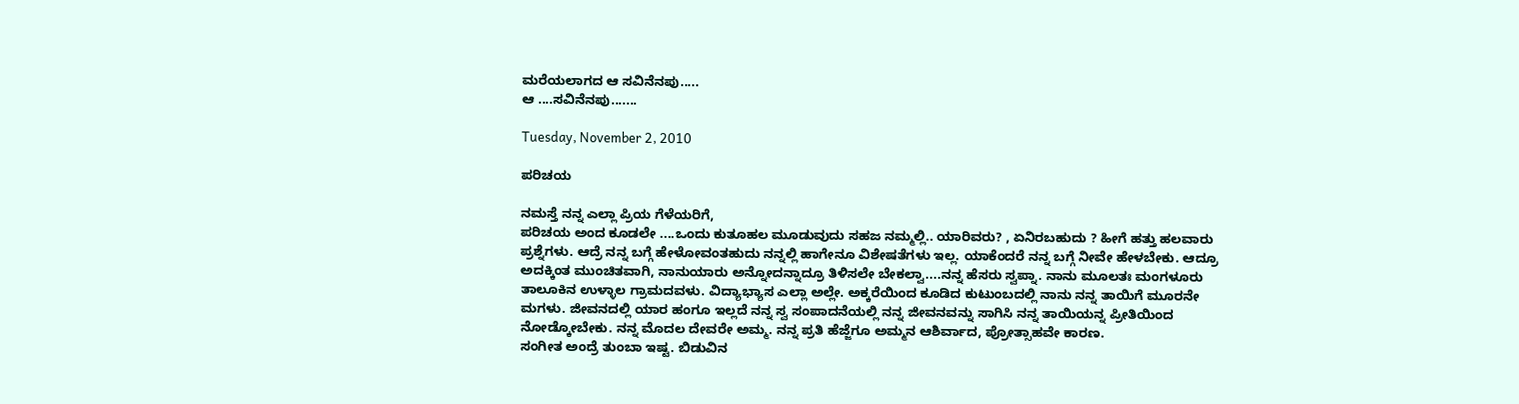ಮರೆಯಲಾಗದ ಆ ಸವಿನೆನಪು.....
ಆ ....ಸವಿನೆನಪು.......

Tuesday, November 2, 2010

ಪರಿಚಯ

ನಮಸ್ತೆ ನನ್ನ ಎಲ್ಲಾ ಪ್ರಿಯ ಗೆಳೆಯರಿಗೆ,
ಪರಿಚಯ ಅಂದ ಕೂಡಲೇ ....ಒಂದು ಕುತೂಹಲ ಮೂಡುವುದು ಸಹಜ ನಮ್ಮಲ್ಲಿ.. ಯಾರಿವರು? , ಏನಿರಬಹುದು ? ಹೀಗೆ ಹತ್ತು ಹಲವಾರು ಪ್ರಶ್ನೆಗಳು. ಆದ್ರೆ ನನ್ನ ಬಗ್ಗೆ ಹೇಳೋವಂತಹುದು ನನ್ನಲ್ಲಿ ಹಾಗೇನೂ ವಿಶೇಷತೆಗಳು ಇಲ್ಲ. ಯಾಕೆಂದರೆ ನನ್ನ ಬಗ್ಗೆ ನೀವೇ ಹೇಳಬೇಕು. ಆದ್ರೂ ಅದಕ್ಕಿಂತ ಮುಂಚಿತವಾಗಿ, ನಾನುಯಾರು ಅನ್ನೋದನ್ನಾದ್ರೂ ತಿಳಿಸಲೇ ಬೇಕಲ್ವಾ....ನನ್ನ ಹೆಸರು ಸ್ವಪ್ನಾ. ನಾನು ಮೂಲತಃ ಮಂಗಳೂರು ತಾಲೂಕಿನ ಉಳ್ಳಾಲ ಗ್ರಾಮದವಳು. ವಿದ್ಯಾಭ್ಯಾಸ ಎಲ್ಲಾ ಅಲ್ಲೇ. ಅಕ್ಕರೆಯಿಂದ ಕೂಡಿದ ಕುಟುಂಬದಲ್ಲಿ ನಾನು ನನ್ನ ತಾಯಿಗೆ ಮೂರನೇ ಮಗಳು. ಜೀವನದಲ್ಲಿ ಯಾರ ಹಂಗೂ ಇಲ್ಲದೆ ನನ್ನ ಸ್ವ ಸಂಪಾದನೆಯಲ್ಲಿ ನನ್ನ ಜೀವನವನ್ನು ಸಾಗಿಸಿ ನನ್ನ ತಾಯಿಯನ್ನ ಪ್ರೀತಿಯಿಂದ ನೋಡ್ಕೋಬೇಕು. ನನ್ನ ಮೊದಲ ದೇವರೇ ಅಮ್ಮ. ನನ್ನ ಪ್ರತಿ ಹೆಜ್ಜೆಗೂ ಅಮ್ಮನ ಆಶಿರ್ವಾದ, ಪ್ರೋತ್ಸಾಹವೇ ಕಾರಣ.
ಸಂಗೀತ ಅಂದ್ರೆ ತುಂಬಾ ಇಷ್ಟ. ಬಿಡುವಿನ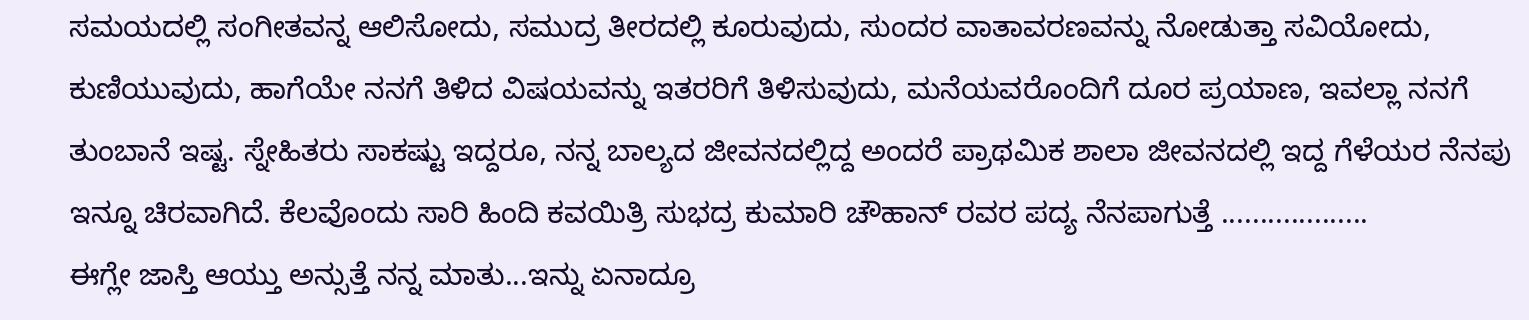ಸಮಯದಲ್ಲಿ ಸಂಗೀತವನ್ನ ಆಲಿಸೋದು, ಸಮುದ್ರ ತೀರದಲ್ಲಿ ಕೂರುವುದು, ಸುಂದರ ವಾತಾವರಣವನ್ನು ನೋಡುತ್ತಾ ಸವಿಯೋದು, ಕುಣಿಯುವುದು, ಹಾಗೆಯೇ ನನಗೆ ತಿಳಿದ ವಿಷಯವನ್ನು ಇತರರಿಗೆ ತಿಳಿಸುವುದು, ಮನೆಯವರೊಂದಿಗೆ ದೂರ ಪ್ರಯಾಣ, ಇವಲ್ಲಾ ನನಗೆ ತುಂಬಾನೆ ಇಷ್ಟ. ಸ್ನೇಹಿತರು ಸಾಕಷ್ಟು ಇದ್ದರೂ, ನನ್ನ ಬಾಲ್ಯದ ಜೀವನದಲ್ಲಿದ್ದ ಅಂದರೆ ಪ್ರಾಥಮಿಕ ಶಾಲಾ ಜೀವನದಲ್ಲಿ ಇದ್ದ ಗೆಳೆಯರ ನೆನಪು ಇನ್ನೂ ಚಿರವಾಗಿದೆ. ಕೆಲವೊಂದು ಸಾರಿ ಹಿಂದಿ ಕವಯಿತ್ರಿ ಸುಭದ್ರ ಕುಮಾರಿ ಚೌಹಾನ್ ರವರ ಪದ್ಯ ನೆನಪಾಗುತ್ತೆ ...................
ಈಗ್ಲೇ ಜಾಸ್ತಿ ಆಯ್ತು ಅನ್ಸುತ್ತೆ ನನ್ನ ಮಾತು...ಇನ್ನು ಏನಾದ್ರೂ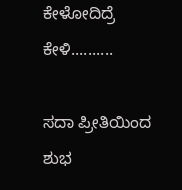ಕೇಳೋದಿದ್ರೆ ಕೇಳಿ..........

ಸದಾ ಪ್ರೀತಿಯಿಂದ ಶುಭ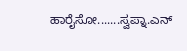ಹಾರೈಸೋ.......ಸ್ವಪ್ನಾ.ಎನ್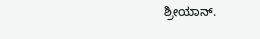ಶ್ರೀಯಾನ್.